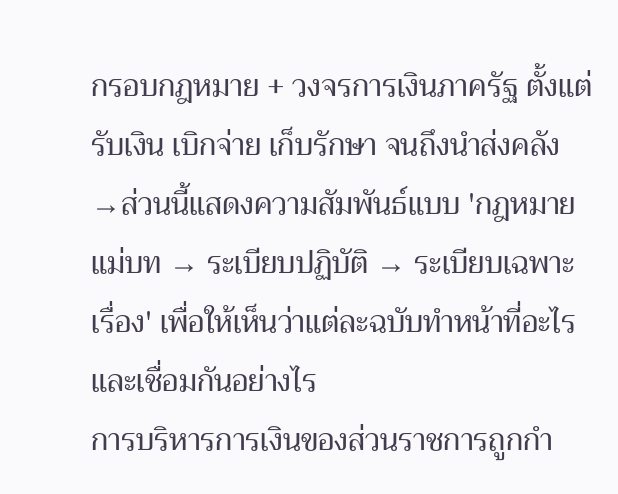กรอบกฎหมาย + วงจรการเงินภาครัฐ ตั้งแต่รับเงิน เบิกจ่าย เก็บรักษา จนถึงนำส่งคลัง
→ส่วนนี้แสดงความสัมพันธ์แบบ 'กฎหมายแม่บท → ระเบียบปฏิบัติ → ระเบียบเฉพาะเรื่อง' เพื่อให้เห็นว่าแต่ละฉบับทำหน้าที่อะไรและเชื่อมกันอย่างไร
การบริหารการเงินของส่วนราชการถูกกำ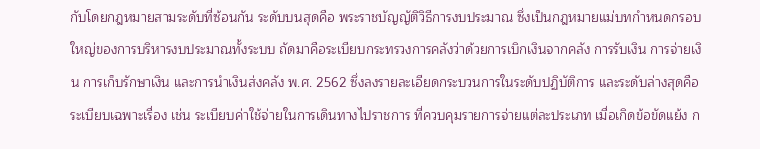กับโดยกฎหมายสามระดับที่ซ้อนกัน ระดับบนสุดคือ พระราชบัญญัติวิธีการงบประมาณ ซึ่งเป็นกฎหมายแม่บทกำหนดกรอบใหญ่ของการบริหารงบประมาณทั้งระบบ ถัดมาคือระเบียบกระทรวงการคลังว่าด้วยการเบิกเงินจากคลัง การรับเงิน การจ่ายเงิน การเก็บรักษาเงิน และการนำเงินส่งคลัง พ.ศ. 2562 ซึ่งลงรายละเอียดกระบวนการในระดับปฏิบัติการ และระดับล่างสุดคือระเบียบเฉพาะเรื่อง เช่น ระเบียบค่าใช้จ่ายในการเดินทางไปราชการ ที่ควบคุมรายการจ่ายแต่ละประเภท เมื่อเกิดข้อขัดแย้ง ก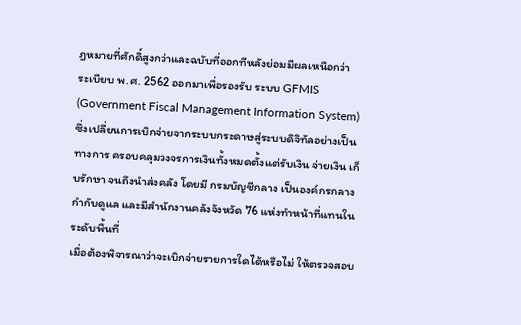ฎหมายที่ศักดิ์สูงกว่าและฉบับที่ออกทีหลังย่อมมีผลเหนือกว่า
ระเบียบ พ.ศ. 2562 ออกมาเพื่อรองรับ ระบบ GFMIS (Government Fiscal Management Information System) ซึ่งเปลี่ยนการเบิกจ่ายจากระบบกระดาษสู่ระบบดิจิทัลอย่างเป็นทางการ ครอบคลุมวงจรการเงินทั้งหมดตั้งแต่รับเงิน จ่ายเงิน เก็บรักษา จนถึงนำส่งคลัง โดยมี กรมบัญชีกลาง เป็นองค์กรกลางกำกับดูแล และมีสำนักงานคลังจังหวัด 76 แห่งทำหน้าที่แทนในระดับพื้นที่
เมื่อต้องพิจารณาว่าจะเบิกจ่ายรายการใดได้หรือไม่ ให้ตรวจสอบ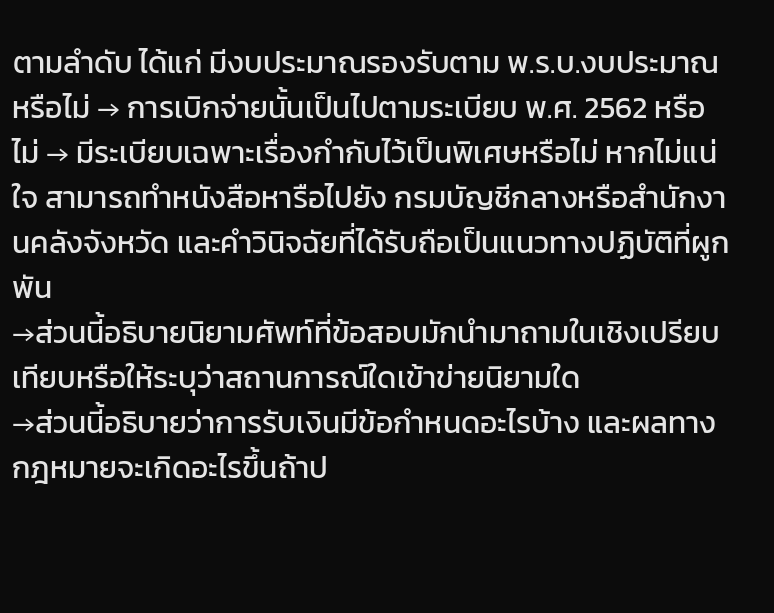ตามลำดับ ได้แก่ มีงบประมาณรองรับตาม พ.ร.บ.งบประมาณหรือไม่ → การเบิกจ่ายนั้นเป็นไปตามระเบียบ พ.ศ. 2562 หรือไม่ → มีระเบียบเฉพาะเรื่องกำกับไว้เป็นพิเศษหรือไม่ หากไม่แน่ใจ สามารถทำหนังสือหารือไปยัง กรมบัญชีกลางหรือสำนักงานคลังจังหวัด และคำวินิจฉัยที่ได้รับถือเป็นแนวทางปฏิบัติที่ผูกพัน
→ส่วนนี้อธิบายนิยามศัพท์ที่ข้อสอบมักนำมาถามในเชิงเปรียบเทียบหรือให้ระบุว่าสถานการณ์ใดเข้าข่ายนิยามใด
→ส่วนนี้อธิบายว่าการรับเงินมีข้อกำหนดอะไรบ้าง และผลทางกฎหมายจะเกิดอะไรขึ้นถ้าป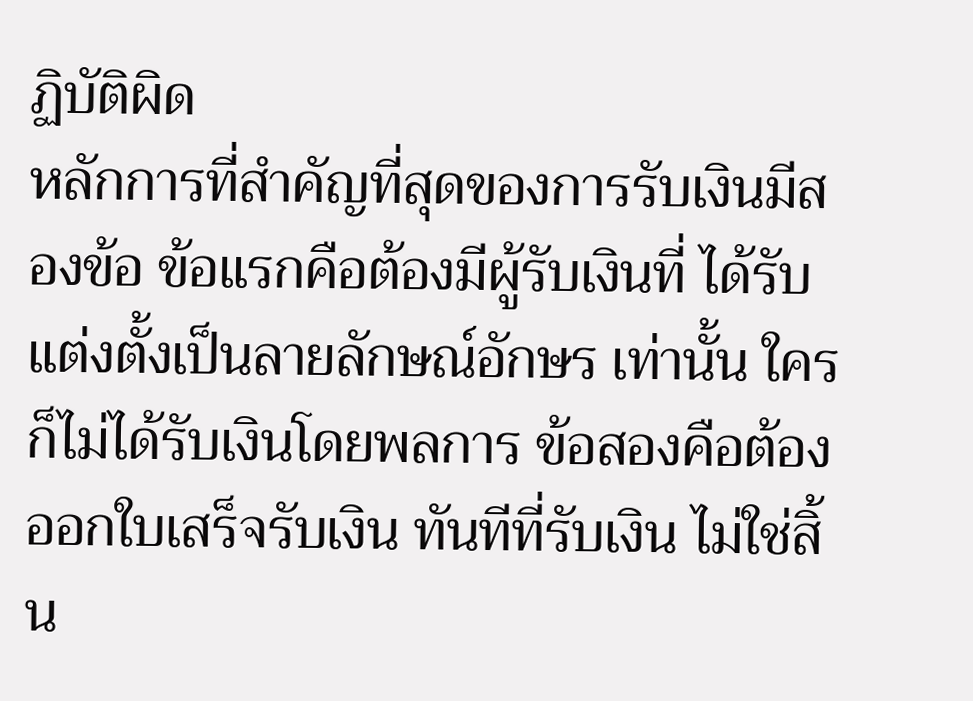ฏิบัติผิด
หลักการที่สำคัญที่สุดของการรับเงินมีสองข้อ ข้อแรกคือต้องมีผู้รับเงินที่ ได้รับแต่งตั้งเป็นลายลักษณ์อักษร เท่านั้น ใครก็ไม่ได้รับเงินโดยพลการ ข้อสองคือต้องออกใบเสร็จรับเงิน ทันทีที่รับเงิน ไม่ใช่สิ้น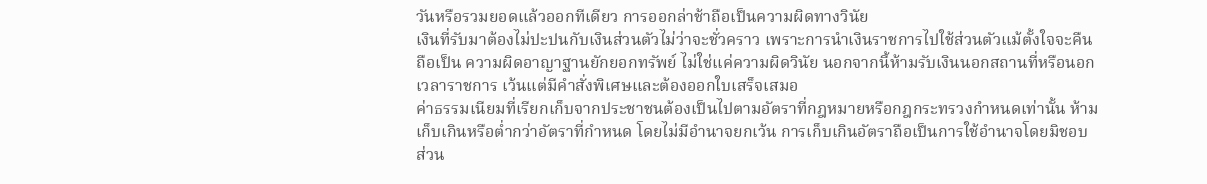วันหรือรวมยอดแล้วออกทีเดียว การออกล่าช้าถือเป็นความผิดทางวินัย
เงินที่รับมาต้องไม่ปะปนกับเงินส่วนตัวไม่ว่าจะชั่วคราว เพราะการนำเงินราชการไปใช้ส่วนตัวแม้ตั้งใจจะคืน ถือเป็น ความผิดอาญาฐานยักยอกทรัพย์ ไม่ใช่แค่ความผิดวินัย นอกจากนี้ห้ามรับเงินนอกสถานที่หรือนอกเวลาราชการ เว้นแต่มีคำสั่งพิเศษและต้องออกใบเสร็จเสมอ
ค่าธรรมเนียมที่เรียกเก็บจากประชาชนต้องเป็นไปตามอัตราที่กฎหมายหรือกฎกระทรวงกำหนดเท่านั้น ห้ามเก็บเกินหรือต่ำกว่าอัตราที่กำหนด โดยไม่มีอำนาจยกเว้น การเก็บเกินอัตราถือเป็นการใช้อำนาจโดยมิชอบ ส่วน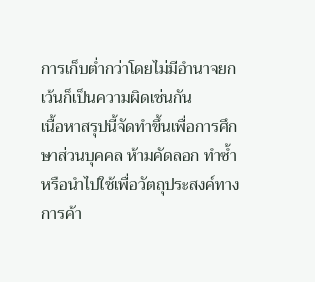การเก็บต่ำกว่าโดยไม่มีอำนาจยกเว้นก็เป็นความผิดเช่นกัน
เนื้อหาสรุปนี้จัดทำขึ้นเพื่อการศึกษาส่วนบุคคล ห้ามคัดลอก ทำซ้ำ หรือนำไปใช้เพื่อวัตถุประสงค์ทางการค้า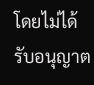โดยไม่ได้รับอนุญาต